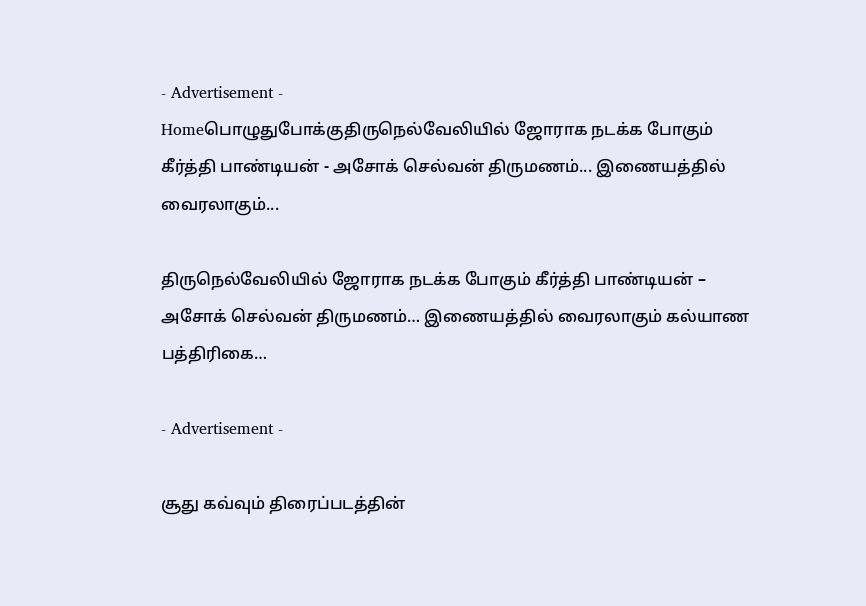- Advertisement -
Homeபொழுதுபோக்குதிருநெல்வேலியில் ஜோராக நடக்க போகும் கீர்த்தி பாண்டியன் - அசோக் செல்வன் திருமணம்... இணையத்தில் வைரலாகும்...

திருநெல்வேலியில் ஜோராக நடக்க போகும் கீர்த்தி பாண்டியன் – அசோக் செல்வன் திருமணம்… இணையத்தில் வைரலாகும் கல்யாண பத்திரிகை…

- Advertisement -

சூது கவ்வும் திரைப்படத்தின்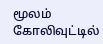மூலம் கோலிவுட்டில்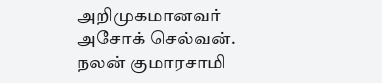அறிமுகமானவர் அசோக் செல்வன். நலன் குமாரசாமி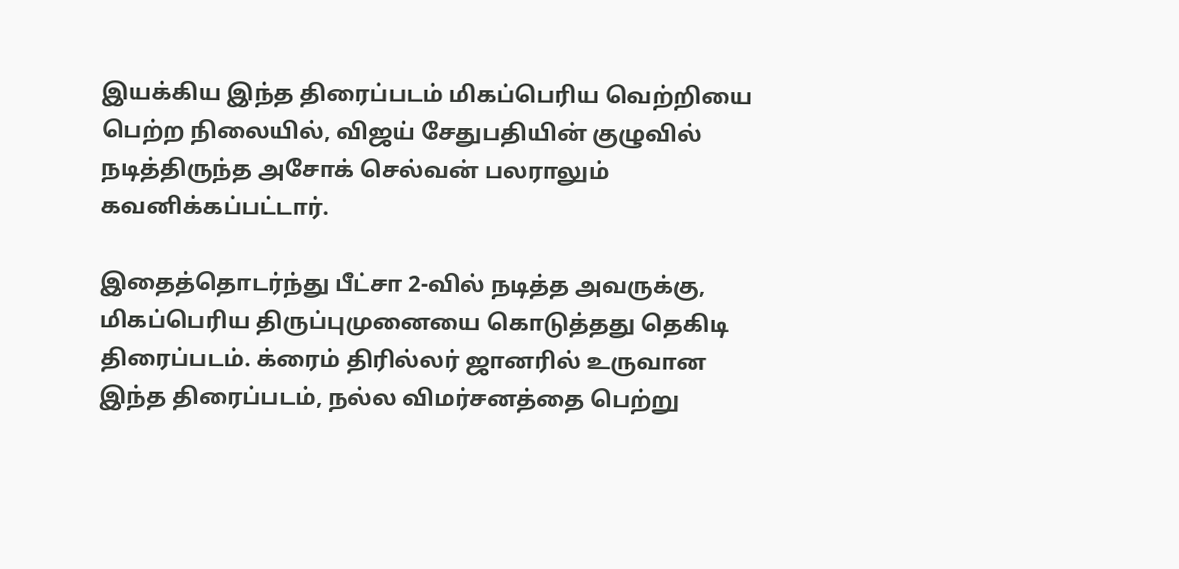இயக்கிய இந்த திரைப்படம் மிகப்பெரிய வெற்றியை பெற்ற நிலையில், விஜய் சேதுபதியின் குழுவில் நடித்திருந்த அசோக் செல்வன் பலராலும் கவனிக்கப்பட்டார்.

இதைத்தொடர்ந்து பீட்சா 2-வில் நடித்த அவருக்கு, மிகப்பெரிய திருப்புமுனையை கொடுத்தது தெகிடி திரைப்படம். க்ரைம் திரில்லர் ஜானரில் உருவான இந்த திரைப்படம், நல்ல விமர்சனத்தை பெற்று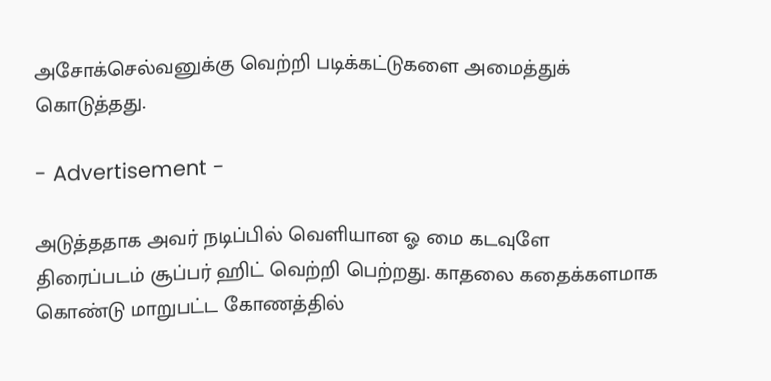அசோக்செல்வனுக்கு வெற்றி படிக்கட்டுகளை அமைத்துக் கொடுத்தது.

- Advertisement -

அடுத்ததாக அவர் நடிப்பில் வெளியான ஓ மை கடவுளே திரைப்படம் சூப்பர் ஹிட் வெற்றி பெற்றது. காதலை கதைக்களமாக கொண்டு மாறுபட்ட கோணத்தில்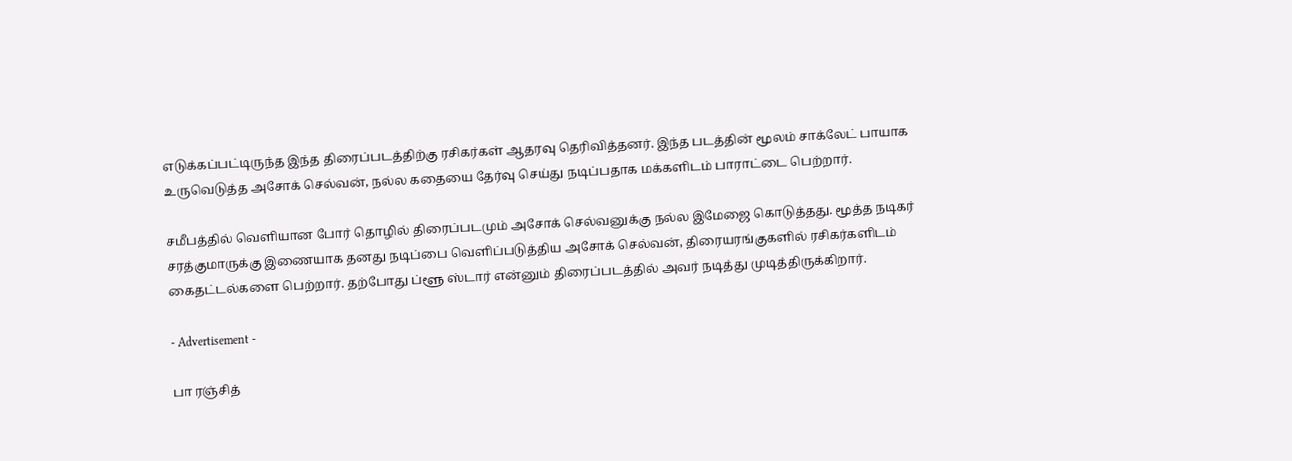எடுக்கப்பட்டிருந்த இந்த திரைப்படத்திற்கு ரசிகர்கள் ஆதரவு தெரிவித்தனர். இந்த படத்தின் மூலம் சாக்லேட் பாயாக உருவெடுத்த அசோக் செல்வன், நல்ல கதையை தேர்வு செய்து நடிப்பதாக மக்களிடம் பாராட்டை பெற்றார்.

சமீபத்தில் வெளியான போர் தொழில் திரைப்படமும் அசோக் செல்வனுக்கு நல்ல இமேஜை கொடுத்தது. மூத்த நடிகர் சரத்குமாருக்கு இணையாக தனது நடிப்பை வெளிப்படுத்திய அசோக் செல்வன், திரையரங்குகளில் ரசிகர்களிடம் கைதட்டல்களை பெற்றார். தற்போது ப்ளூ ஸ்டார் என்னும் திரைப்படத்தில் அவர் நடித்து முடித்திருக்கிறார்.

- Advertisement -

பா ரஞ்சித்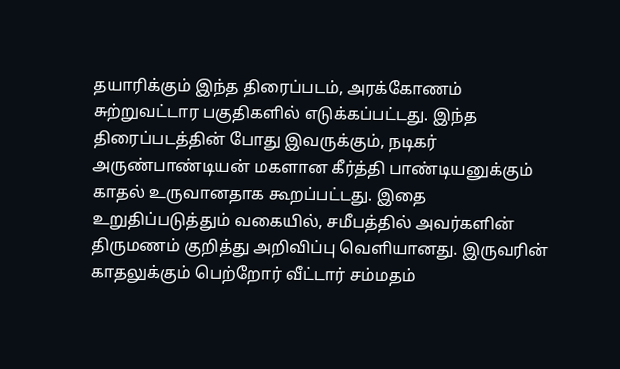தயாரிக்கும் இந்த திரைப்படம், அரக்கோணம் சுற்றுவட்டார பகுதிகளில் எடுக்கப்பட்டது. இந்த திரைப்படத்தின் போது இவருக்கும், நடிகர் அருண்பாண்டியன் மகளான கீர்த்தி பாண்டியனுக்கும் காதல் உருவானதாக கூறப்பட்டது. இதை உறுதிப்படுத்தும் வகையில், சமீபத்தில் அவர்களின் திருமணம் குறித்து அறிவிப்பு வெளியானது. இருவரின் காதலுக்கும் பெற்றோர் வீட்டார் சம்மதம்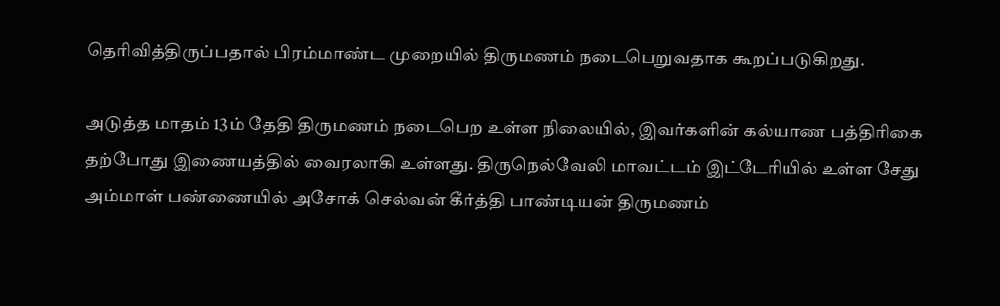தெரிவித்திருப்பதால் பிரம்மாண்ட முறையில் திருமணம் நடைபெறுவதாக கூறப்படுகிறது.

அடுத்த மாதம் 13ம் தேதி திருமணம் நடைபெற உள்ள நிலையில், இவர்களின் கல்யாண பத்திரிகை தற்போது இணையத்தில் வைரலாகி உள்ளது. திருநெல்வேலி மாவட்டம் இட்டேரியில் உள்ள சேது அம்மாள் பண்ணையில் அசோக் செல்வன் கீர்த்தி பாண்டியன் திருமணம்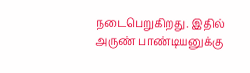நடைபெறுகிறது. இதில் அருண் பாண்டியனுக்கு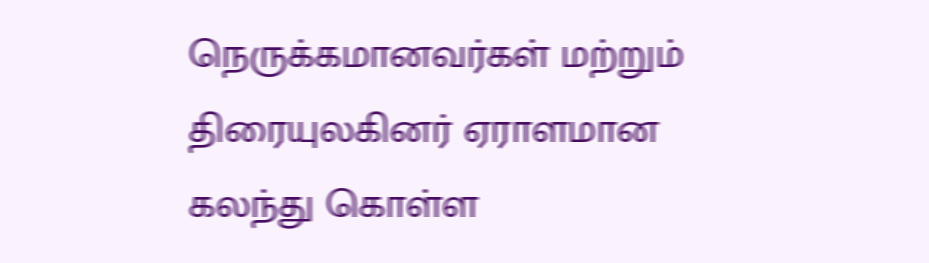நெருக்கமானவர்கள் மற்றும் திரையுலகினர் ஏராளமான கலந்து கொள்ள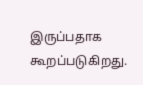இருப்பதாக கூறப்படுகிறது.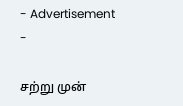- Advertisement -

சற்று முன்